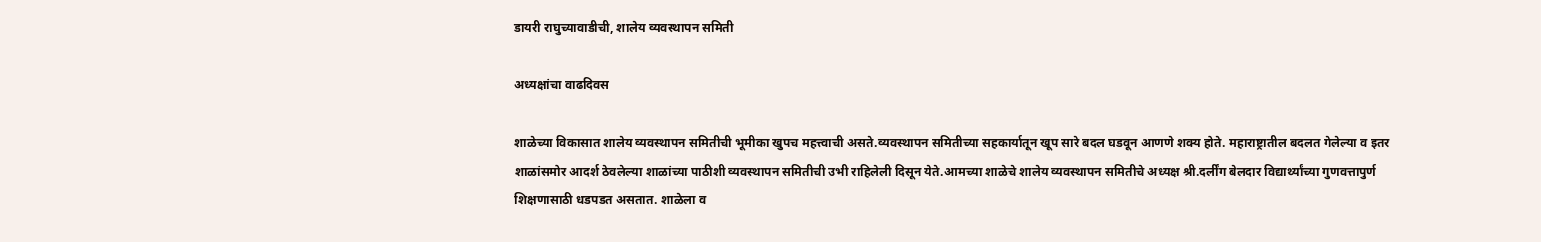डायरी राघुच्यावाडीची, शालेय व्यवस्थापन समिती

अध्यक्षांचा वाढदिवस

शाळेच्या विकासात शालेय व्यवस्थापन समितीची भूमीका खुपच महत्त्वाची असते.व्यवस्थापन समितीच्या सहकार्यातून खूप सारे बदल घडवून आणणे शक्य होते. महाराष्ट्रातील बदलत गेलेल्या व इतर शाळांसमोर आदर्श ठेवलेल्या शाळांच्या पाठीशी व्यवस्थापन समितीची उभी राहिलेली दिसून येते.आमच्या शाळेचे शालेय व्यवस्थापन समितीचे अध्यक्ष श्री.दर्लींग बेलदार विद्यार्थ्यांच्या गुणवत्तापुर्ण शिक्षणासाठी धडपडत असतात. शाळेला व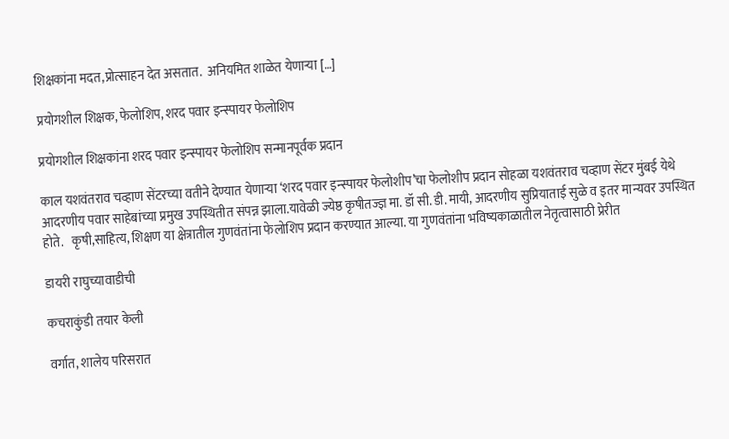शिक्षकांना मदत,प्रोत्साहन देत असतात.  अनियमित शाळेत येणाऱ्या […]

प्रयोगशील शिक्षक, फेलोशिप, शरद पवार इन्स्पायर फेलोशिप

प्रयोगशील शिक्षकांना शरद पवार इन्स्पायर फेलोशिप सन्मानपूर्वक प्रदान

काल यशवंतराव चव्हाण सेंटरच्या वतीने देण्यात येणाऱ्या ‘शरद पवार इन्स्पायर फेलोशीप’चा फेलोशीप प्रदान सोहळा यशवंतराव चव्हाण सेंटर मुंबई येथे आदरणीय पवार साहेबांच्या प्रमुख उपस्थितीत संपन्न झाला.यावेळी ज्येष्ठ कृषीतज्ज्ञ मा. डॉ सी. डी. मायी, आदरणीय सुप्रियाताई सुळे व इतर मान्यवर उपस्थित होते.   कृषी,साहित्य, शिक्षण या क्षेत्रातील गुणवंतांना फेलोशिप प्रदान करण्यात आल्या. या गुणवंतांना भविष्यकाळातील नेतृत्वासाठी प्रेरीत

डायरी राघुच्यावाडीची

कचराकुंडी तयार केली

वर्गात, शालेय परिसरात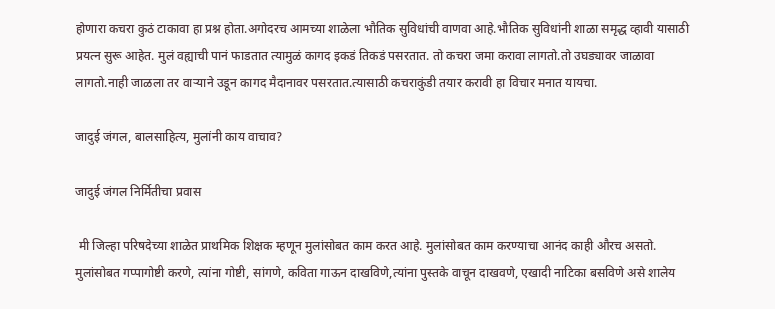होणारा कचरा कुठं टाकावा हा प्रश्न होता.अगोदरच आमच्या शाळेला भौतिक सुविधांची वाणवा आहे.भौतिक सुविधांनी शाळा समृद्ध व्हावी यासाठी प्रयत्न सुरू आहेत. मुलं वह्याची पानं फाडतात त्यामुळं कागद इकडं तिकडं पसरतात. तो कचरा जमा करावा लागतो.तो उघड्यावर जाळावा लागतो.नाही जाळला तर वार्‍याने उडून कागद मैदानावर पसरतात.त्यासाठी कचराकुंडी तयार करावी हा विचार मनात यायचा.

जादुई जंगल, बालसाहित्य, मुलांनी काय वाचाव?

जादुई जंगल निर्मितीचा प्रवास

 मी जिल्हा परिषदेच्या शाळेत प्राथमिक शिक्षक म्हणून मुलांसोबत काम करत आहे. मुलांसोबत काम करण्याचा आनंद काही औरच असतो. मुलांसोबत गप्पागोष्टी करणे, त्यांना गोष्टी, सांगणे, कविता गाऊन दाखविणे,त्यांना पुस्तके वाचून दाखवणे, एखादी नाटिका बसविणे असे शालेय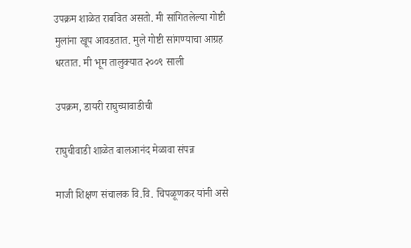उपक्रम शाळेत राबवित असतो. मी सांगितलेल्या गोष्टी मुलांना खूप आवडतात. मुले गोष्टी सांगण्याचा आग्रह धरतात. मी भूम तालुक्यात २००९ साली

उपक्रम, डायरी राघुच्यावाडीची

राघुचीवाडी शाळेत बालआनंद मेळावा संपन्न

माजी शिक्षण संचालक वि.वि. चिपळूणकर यांनी असे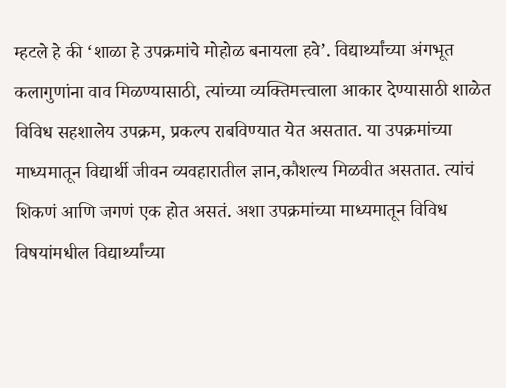म्हटले हे की ‘शाळा हे उपक्रमांचे मोहोळ बनायला हवे’. विद्यार्थ्यांच्या अंगभूत कलागुणांना वाव मिळण्यासाठी, त्यांच्या व्यक्तिमत्त्वाला आकार देण्यासाठी शाळेत विविध सहशालेय उपक्रम, प्रकल्प राबविण्यात येत असतात. या उपक्रमांच्या माध्यमातून विद्यार्थी जीवन व्यवहारातील ज्ञान,कौशल्य मिळवीत असतात. त्यांचं शिकणं आणि जगणं एक होत असतं. अशा उपक्रमांच्या माध्यमातून विविध विषयांमधील विद्यार्थ्यांच्या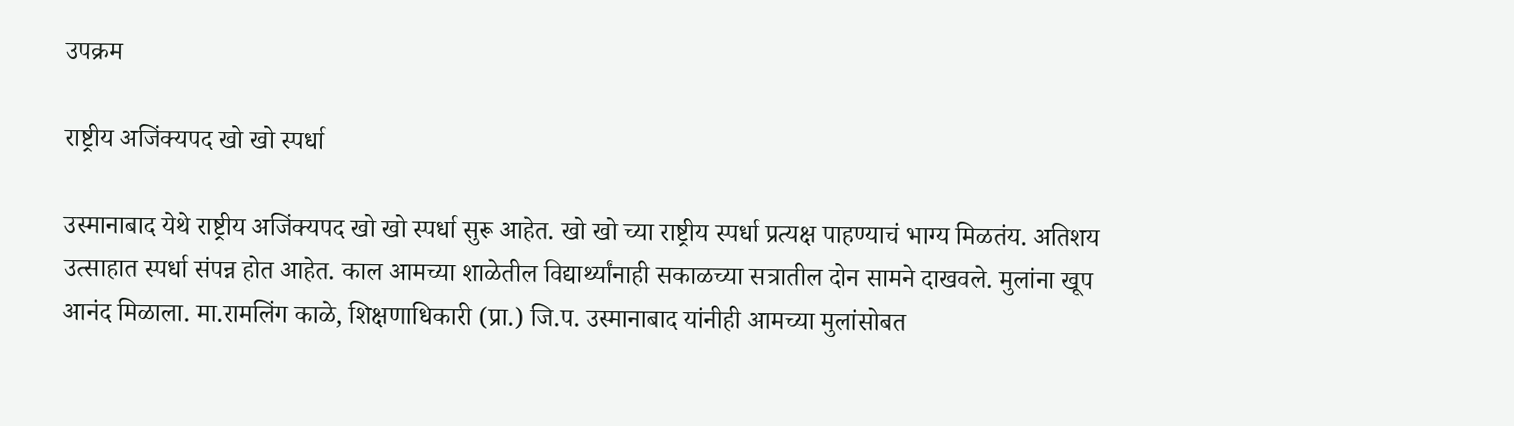उपक्रम

राष्ट्रीय अजिंक्यपद खो खो स्पर्धा

उस्मानाबाद येथे राष्ट्रीय अजिंक्यपद खो खो स्पर्धा सुरू आहेत. खो खो च्या राष्ट्रीय स्पर्धा प्रत्यक्ष पाहण्याचं भाग्य मिळतंय. अतिशय उत्साहात स्पर्धा संपन्न होत आहेत. काल आमच्या शाळेतील विद्यार्थ्यांनाही सकाळच्या सत्रातील दोन सामने दाखवले. मुलांना खूप आनंद मिळाला. मा.रामलिंग काळे, शिक्षणाधिकारी (प्रा.) जि.प. उस्मानाबाद यांनीही आमच्या मुलांसोबत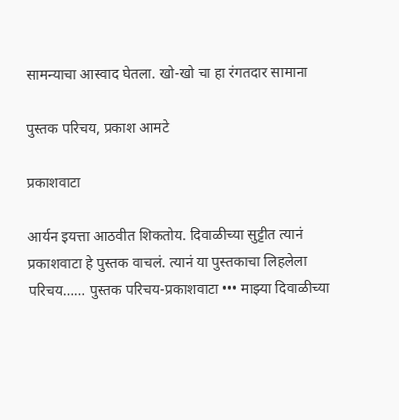सामन्याचा आस्वाद घेतला. खो-खो चा हा रंगतदार सामाना

पुस्तक परिचय, प्रकाश आमटे

प्रकाशवाटा

आर्यन इयत्ता आठवीत शिकतोय. दिवाळीच्या सुट्टीत त्यानं प्रकाशवाटा हे पुस्तक वाचलं. त्यानं या पुस्तकाचा लिहलेला परिचय…… पुस्तक परिचय-प्रकाशवाटा ••• माझ्या दिवाळीच्या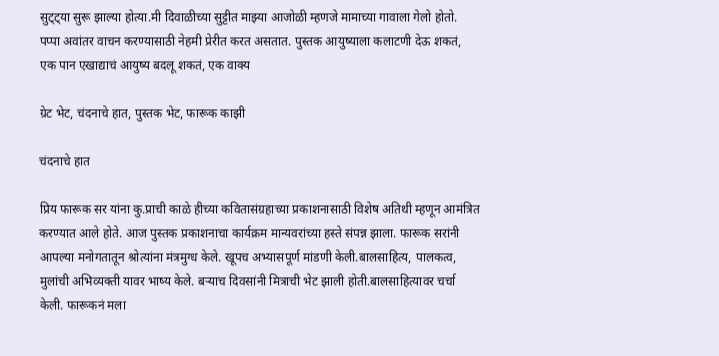सुट्ट्या सुरू झाल्या होत्या.मी दिवाळीच्या सुट्टीत माझ्या आजोळी म्हणजे मामाच्या गावाला गेलो होतो. पप्पा अवांतर वाचन करण्यासाठी नेहमी प्रेरीत करत असतात. पुस्तक आयुष्याला कलाटणी देऊ शकतं, एक पान एखाद्याचं आयुष्य बदलू शकतं, एक वाक्य

ग्रेट भेट, चंदनाचे हात, पुस्तक भेट, फारूक काझी

चंदनाचे हात

प्रिय फारूक सर यांना कु.प्राची काळे हीच्या कवितासंग्रहाच्या प्रकाशनासाठी विशेष अतिथी म्हणून आमंत्रित करण्यात आले होते. आज पुस्तक प्रकाशनाचा कार्यक्रम मान्यवरांच्या हस्ते संपन्न झाला. फारूक सरांनी आपल्या मनोगतातून श्रोत्यांना मंत्रमुग्ध केले. खूपच अभ्यासपूर्ण मांडणी केली.बालसाहित्य, पालकत्व, मुलांची अभिव्यक्ती यावर भाष्य केले. बर्‍याच दिवसांनी मित्राची भेट झाली होती.बालसाहित्यावर चर्चा केली. फारूकनं मला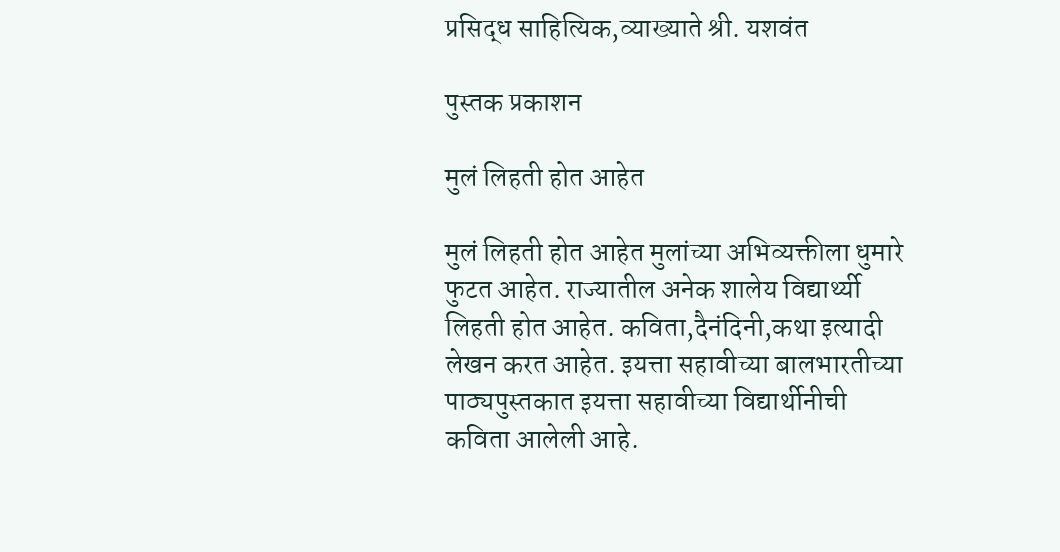प्रसिद्ध साहित्यिक,व्याख्याते श्री. यशवंत

पुस्तक प्रकाशन

मुलं लिहती होत आहेत

मुलं लिहती होत आहेत मुलांच्या अभिव्यक्तीला धुमारे फुटत आहेत. राज्यातील अनेक शालेय विद्यार्थ्यी लिहती होत आहेत. कविता,दैनंदिनी,कथा इत्यादी लेखन करत आहेत. इयत्ता सहावीच्या बालभारतीच्या पाठ्यपुस्तकात इयत्ता सहावीच्या विद्यार्थीनीची कविता आलेली आहे.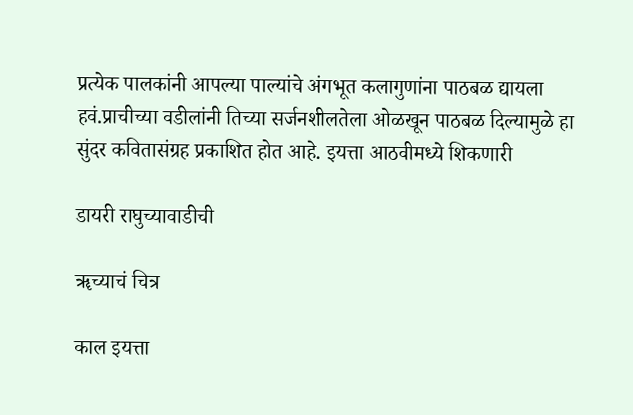प्रत्येक पालकांनी आपल्या पाल्यांचे अंगभूत कलागुणांना पाठबळ द्यायला हवं.प्राचीच्या वडीलांनी तिच्या सर्जनशीलतेला ओळखून पाठबळ दिल्यामुळे हा सुंदर कवितासंग्रह प्रकाशित होत आहे. इयत्ता आठवीमध्ये शिकणारी

डायरी राघुच्यावाडीची

ॠच्याचं चित्र

काल इयत्ता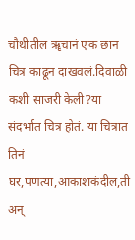चौथीतील ॠचानं एक छान चित्र काढून दाखवलं.दिवाळी कशी साजरी केली?या संदर्भात चित्र होतं. या चित्रात तिनं घर,पणत्या,आकाशकंदील,ती अन्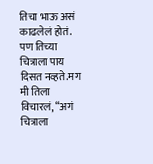तिचा भाऊ असं काढलेलं होतं. पण तिच्या चित्राला पाय दिसत नव्हते.मग मी तिला विचारलं, “अगं चित्राला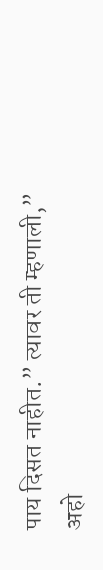पाय दिसत नाहीत.” त्यावर ती म्हणाली,” अहो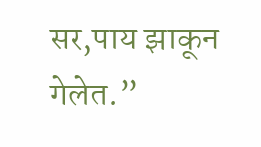सर,पाय झाकून गेलेत.”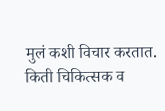मुलं कशी विचार करतात. किती चिकित्सक व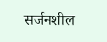सर्जनशील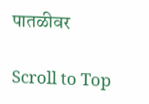पातळीवर

Scroll to Top